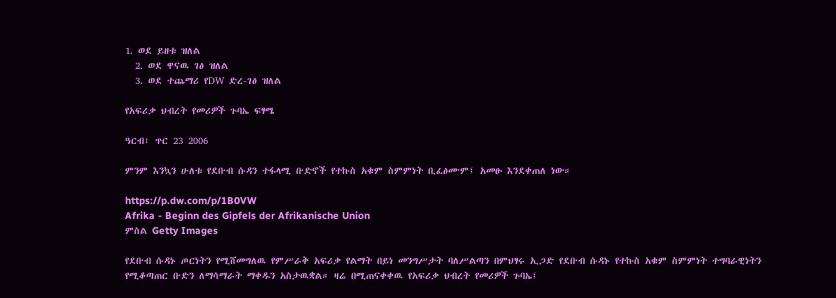1. ወደ ይዘቱ ዝለል
  2. ወደ ዋናዉ ገፅ ዝለል
  3. ወደ ተጨማሪ የDW ድረ-ገፅ ዝለል

የአፍሪቃ ህብረት የመሪዎች ጉባኤ ፍፃሜ

ዓርብ፣ ጥር 23 2006

ምንም እንኳን ሁለቱ የደቡብ ሱዳን ተፋላሚ ቡድኖች የተኩስ አቁም ስምምነት ቢፈፅሙም፤ አመፁ እንደቀጠለ ነው።

https://p.dw.com/p/1B0VW
Afrika - Beginn des Gipfels der Afrikanische Union
ምስል Getty Images

የደቡብ ሱዳኑ ጦርነትን የሚሸመግለዉ የምሥራቅ አፍሪቃ የልማት በይነ መንግሥታት ባለሥልጣን በምህፃሩ ኢጋድ የደቡብ ሱዳኑ የተኩስ አቁም ስምምነት ተግባራዊነትን የሚቆጣጠር ቡድን ለማሳማራት ማቀዱን አስታዉቋል። ዛሬ በሚጠናቀቀዉ የአፍሪቃ ህብረት የመሪዎች ጉባኤ፤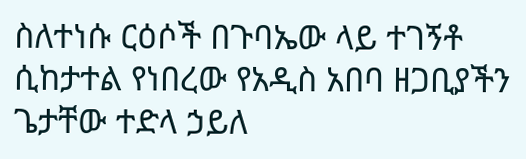ስለተነሱ ርዕሶች በጉባኤው ላይ ተገኝቶ ሲከታተል የነበረው የአዲስ አበባ ዘጋቢያችን ጌታቸው ተድላ ኃይለ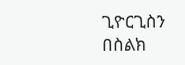ጊዮርጊስን በስልክ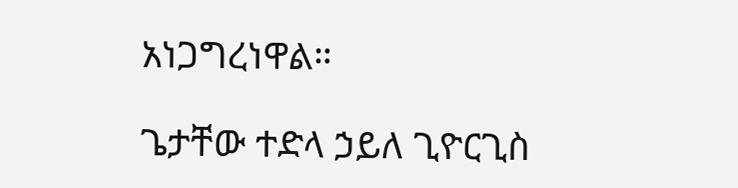አነጋግረነዋል።

ጌታቸው ተድላ ኃይለ ጊዮርጊስ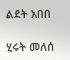ልደት አበበ

ሂሩት መለሰ